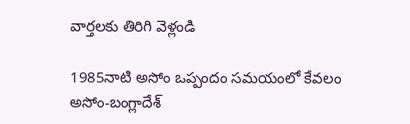వార్తలకు తిరిగి వెళ్లండి

1985నాటి అసోం ఒప్పందం సమయంలో కేవలం అసోం-బంగ్లాదేశ్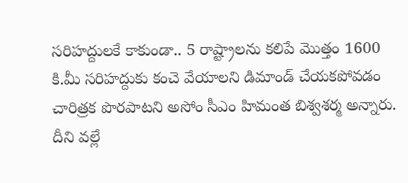సరిహద్దులకే కాకుండా.. 5 రాష్ట్రాలను కలిపే మొత్తం 1600 కి.మీ సరిహద్దుకు కంచె వేయాలని డిమాండ్ చేయకపోవడం చారిత్రక పొరపాటని అసోం సీఎం హిమంత బిశ్వశర్మ అన్నారు.
దీని వల్లే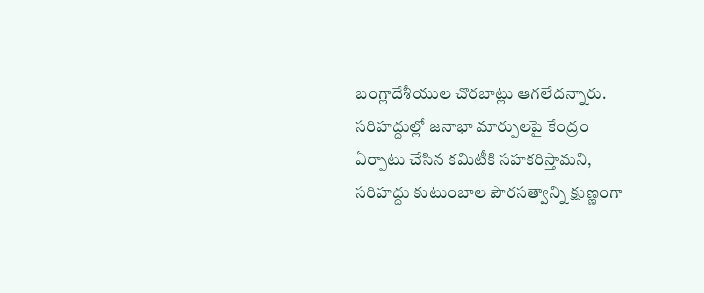బంగ్లాదేశీయుల చొరబాట్లు ఆగలేదన్నారు. సరిహద్దుల్లో జనాభా మార్పులపై కేంద్రం ఏర్పాటు చేసిన కమిటీకి సహకరిస్తామని, సరిహద్దు కుటుంబాల పౌరసత్వాన్ని క్షుణ్ణంగా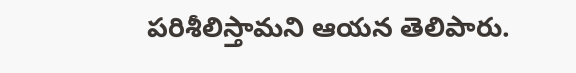పరిశీలిస్తామని ఆయన తెలిపారు.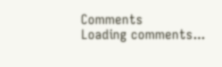Comments
Loading comments...